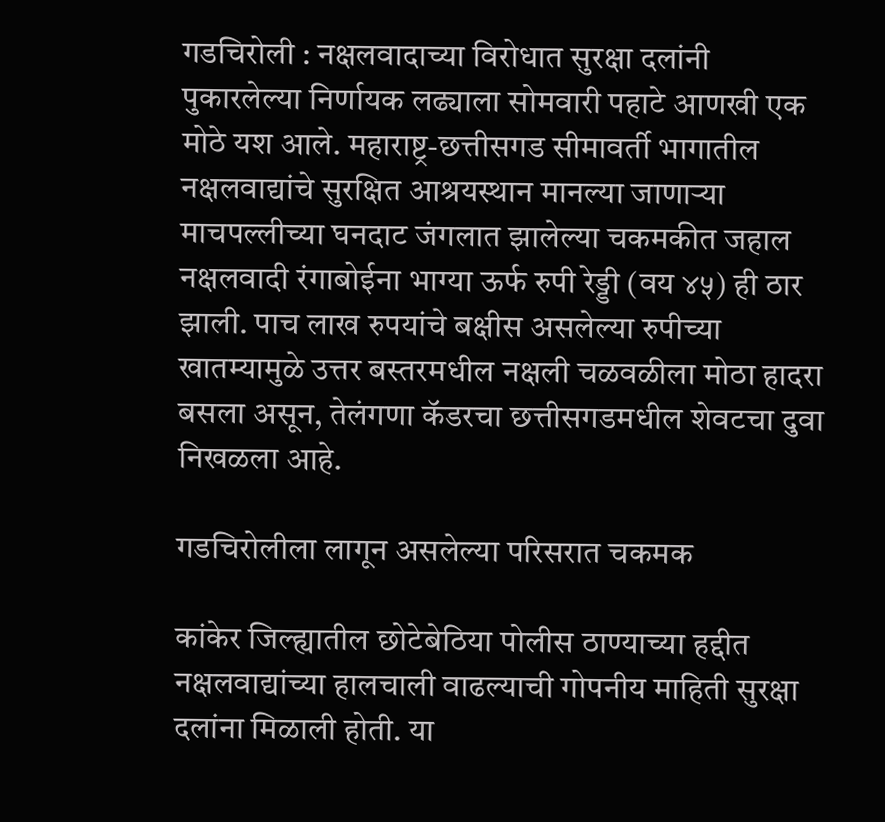गडचिरोली : नक्षलवादाच्या विरोधात सुरक्षा दलांनी पुकारलेल्या निर्णायक लढ्याला सोमवारी पहाटे आणखी एक मोठे यश आले. महाराष्ट्र-छत्तीसगड सीमावर्ती भागातील नक्षलवाद्यांचे सुरक्षित आश्रयस्थान मानल्या जाणाऱ्या माचपल्लीच्या घनदाट जंगलात झालेल्या चकमकीत जहाल नक्षलवादी रंगाबोईना भाग्या ऊर्फ रुपी रेड्डी (वय ४५) ही ठार झाली. पाच लाख रुपयांचे बक्षीस असलेल्या रुपीच्या खातम्यामुळे उत्तर बस्तरमधील नक्षली चळवळीला मोठा हादरा बसला असून, तेलंगणा कॅडरचा छत्तीसगडमधील शेवटचा दुवा निखळला आहे.

गडचिरोलीला लागून असलेल्या परिसरात चकमक

कांकेर जिल्ह्यातील छोटेबेठिया पोलीस ठाण्याच्या हद्दीत नक्षलवाद्यांच्या हालचाली वाढल्याची गोपनीय माहिती सुरक्षा दलांना मिळाली होती. या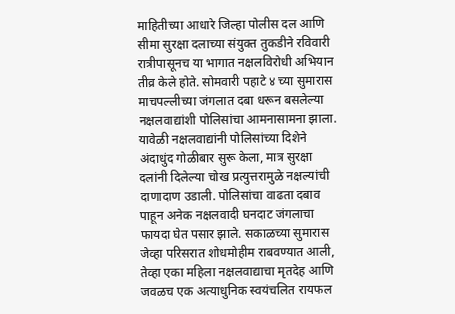माहितीच्या आधारे जिल्हा पोलीस दल आणि सीमा सुरक्षा दलाच्या संयुक्त तुकडीने रविवारी रात्रीपासूनच या भागात नक्षलविरोधी अभियान तीव्र केले होते. सोमवारी पहाटे ४ च्या सुमारास माचपल्लीच्या जंगलात दबा धरून बसलेल्या नक्षलवाद्यांशी पोलिसांचा आमनासामना झाला. यावेळी नक्षलवाद्यांनी पोलिसांच्या दिशेने अंदाधुंद गोळीबार सुरू केला, मात्र सुरक्षा दलांनी दिलेल्या चोख प्रत्युत्तरामुळे नक्षल्यांची दाणादाण उडाली. पोलिसांचा वाढता दबाव पाहून अनेक नक्षलवादी घनदाट जंगलाचा फायदा घेत पसार झाले. सकाळच्या सुमारास जेव्हा परिसरात शोधमोहीम राबवण्यात आली, तेव्हा एका महिला नक्षलवाद्याचा मृतदेह आणि जवळच एक अत्याधुनिक स्वयंचलित रायफल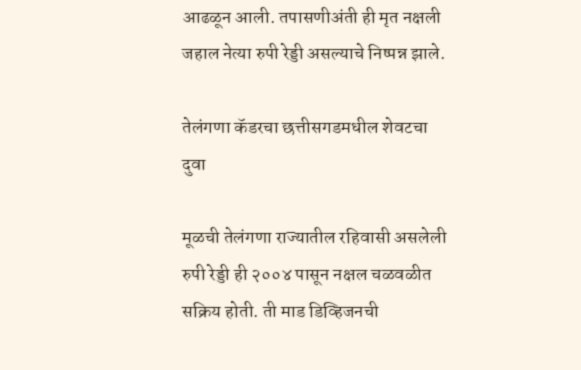आढळून आली. तपासणीअंती ही मृत नक्षली जहाल नेत्या रुपी रेड्डी असल्याचे निष्पन्न झाले.

तेलंगणा कॅडरचा छत्तीसगडमधील शेवटचा दुवा

मूळची तेलंगणा राज्यातील रहिवासी असलेली रुपी रेड्डी ही २००४ पासून नक्षल चळवळीत सक्रिय होती. ती माड डिव्हिजनची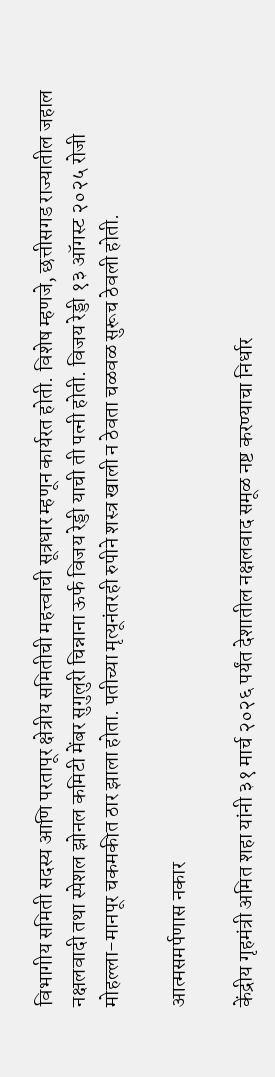विभागीय समिती सदस्य आणि परतापूर क्षेत्रीय समितीची महत्त्वाची सूत्रधार म्हणून कार्यरत होती. विशेष म्हणजे, छत्तीसगड राज्यातील जहाल नक्षलवादी तथा स्पेशल झोनल कमिटी मेंबर सुगुलुरी चिन्नाना ऊर्फ विजय रेड्डी याची ती पत्नी होती. विजय रेड्डी १३ ऑगस्ट २०२५ रोजी मोहल्ला-मानपूर चकमकीत ठार झाला होता. पतीच्या मृत्यूनंतरही रुपीने शस्त्र खाली न ठेवता चळवळ सुरूच ठेवली होती.

आत्मसमर्पणास नकार

केंद्रीय गृहमंत्री अमित शहा यांनी ३१ मार्च २०२६ पर्यंत देशातील नक्षलवाद समूळ नष्ट करण्याचा निर्धार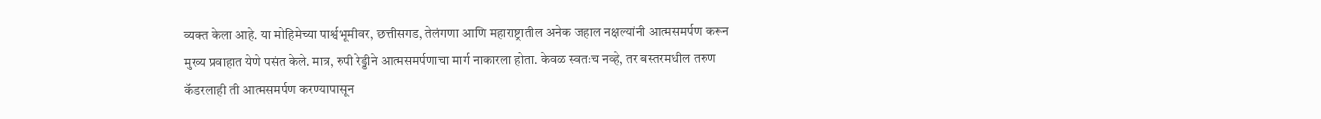व्यक्त केला आहे. या मोहिमेच्या पार्श्वभूमीवर, छत्तीसगड, तेलंगणा आणि महाराष्ट्रातील अनेक जहाल नक्षल्यांनी आत्मसमर्पण करून मुख्य प्रवाहात येणे पसंत केले. मात्र, रुपी रेड्डीने आत्मसमर्पणाचा मार्ग नाकारला होता. केवळ स्वतःच नव्हे, तर बस्तरमधील तरुण कॅडरलाही ती आत्मसमर्पण करण्यापासून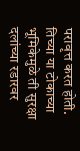परावृत्त करत होती. तिच्या या टोकाच्या भूमिकेमुळे ती सुरक्षा दलांच्या रडारवर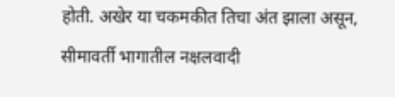होती. अखेर या चकमकीत तिचा अंत झाला असून, सीमावर्ती भागातील नक्षलवादी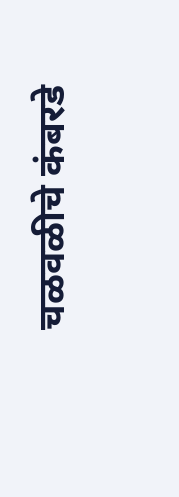चळवळीचे कंबरडे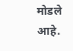मोडले आहे.